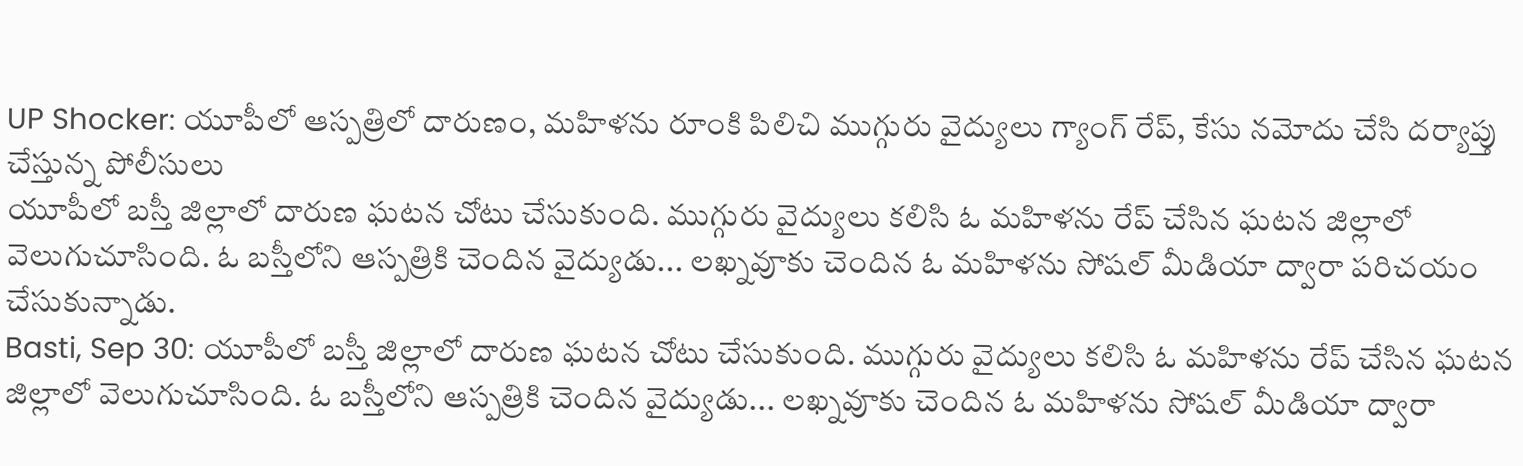UP Shocker: యూపీలో ఆస్పత్రిలో దారుణం, మహిళను రూంకి పిలిచి ముగ్గురు వైద్యులు గ్యాంగ్ రేప్, కేసు నమోదు చేసి దర్యాప్తు చేస్తున్న పోలీసులు
యూపీలో బస్తీ జిల్లాలో దారుణ ఘటన చోటు చేసుకుంది. ముగ్గురు వైద్యులు కలిసి ఓ మహిళను రేప్ చేసిన ఘటన జిల్లాలో వెలుగుచూసింది. ఓ బస్తీలోని ఆస్పత్రికి చెందిన వైద్యుడు... లఖ్నవూకు చెందిన ఓ మహిళను సోషల్ మీడియా ద్వారా పరిచయం చేసుకున్నాడు.
Basti, Sep 30: యూపీలో బస్తీ జిల్లాలో దారుణ ఘటన చోటు చేసుకుంది. ముగ్గురు వైద్యులు కలిసి ఓ మహిళను రేప్ చేసిన ఘటన జిల్లాలో వెలుగుచూసింది. ఓ బస్తీలోని ఆస్పత్రికి చెందిన వైద్యుడు... లఖ్నవూకు చెందిన ఓ మహిళను సోషల్ మీడియా ద్వారా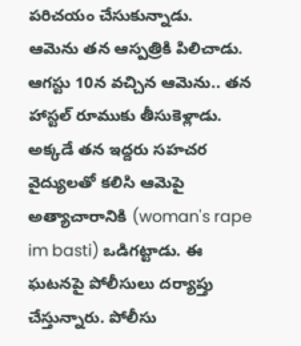పరిచయం చేసుకున్నాడు.
ఆమెను తన ఆస్పత్రికి పిలిచాడు. ఆగస్టు 10న వచ్చిన ఆమెను.. తన హాస్టల్ రూముకు తీసుకెళ్లాడు. అక్కడే తన ఇద్దరు సహచర వైద్యులతో కలిసి ఆమెపై అత్యాచారానికి (woman's rape im basti) ఒడిగట్టాడు. ఈ ఘటనపై పోలీసులు దర్యాప్తు చేస్తున్నారు. పోలీసు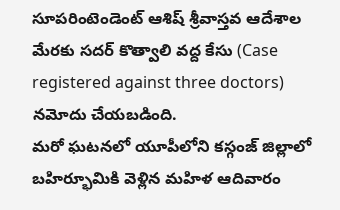సూపరింటెండెంట్ ఆశిష్ శ్రీవాస్తవ ఆదేశాల మేరకు సదర్ కొత్వాలి వద్ద కేసు (Case registered against three doctors) నమోదు చేయబడింది.
మరో ఘటనలో యూపీలోని కస్గంజ్ జిల్లాలో బహిర్భూమికి వెళ్లిన మహిళ ఆదివారం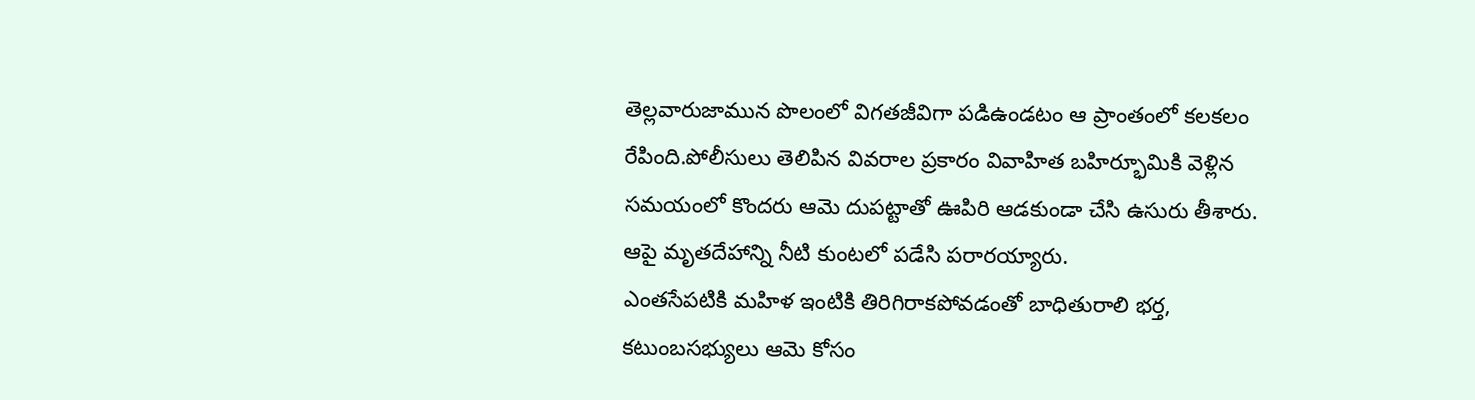తెల్లవారుజామున పొలంలో విగతజీవిగా పడిఉండటం ఆ ప్రాంతంలో కలకలం రేపింది.పోలీసులు తెలిపిన వివరాల ప్రకారం వివాహిత బహిర్భూమికి వెళ్లిన సమయంలో కొందరు ఆమె దుపట్టాతో ఊపిరి ఆడకుండా చేసి ఉసురు తీశారు. ఆపై మృతదేహాన్ని నీటి కుంటలో పడేసి పరారయ్యారు.
ఎంతసేపటికి మహిళ ఇంటికి తిరిగిరాకపోవడంతో బాధితురాలి భర్త, కటుంబసభ్యులు ఆమె కోసం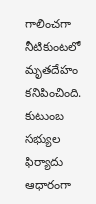గాలించగా నీటికుంటలో మృతదేహం కనిపించింది. కుటుంబ సభ్యుల ఫిర్యాదు ఆధారంగా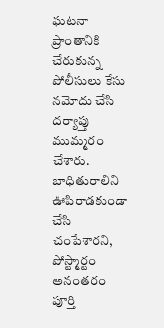ఘటనా ప్రాంతానికి చేరుకున్న పోలీసులు కేసు నమోదు చేసి దర్యాప్తు ముమ్మరం చేశారు. బాధితురాలిని ఊపిరాడకుండా చేసి చంపేశారని, పోస్ట్మార్టం అనంతరం పూర్తి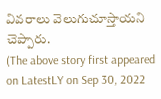వివరాలు వెలుగుచూస్తాయని చెప్పారు.
(The above story first appeared on LatestLY on Sep 30, 2022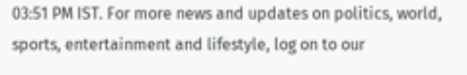03:51 PM IST. For more news and updates on politics, world, sports, entertainment and lifestyle, log on to our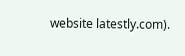website latestly.com).